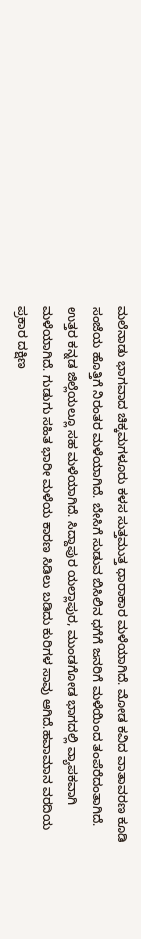ಮಲೆನಾಡು ಭಾಗವಾದ ಚಿಕ್ಕಮಗಳೂರು ಕಳಸ ಸುತ್ತಮುತ್ತ ಧಾರಾಕಾರ ಮಳೆಯಾಗಿದೆ. ಮೋಡ ಕವಿದ ವಾತಾವರಣ ಕೂಡಿ ಸಂಜೆಯ ಹೊತ್ತಿಗೆ ನಿರಂತರ ಮಳೆಯಾಗಿದೆ. ಬೇಸಿಗೆ ಸುಡುವ ಬಿಸಿಲಿನ ಧಗೆಗೆ ಜನರಿಗೆ ಮಳೆಯಿಂದ ತಂಪೆರೆದಂತಾಗಿದೆ.
ಉತ್ತರ ಕನ್ನಡ ಜಿಲ್ಲೆಯಲ್ಲೂ ಸಹ ಮಳೆಯಾಗಿದೆ. ಸಿದ್ದಾಪುರ ಯಲ್ಲಾಪುರ, ಮುಂಡಗೋಡ ಭಾಗದಲ್ಲಿ ವ್ಯಾಪಕವಾಗಿ ಮಳೆಯಾಗಿದೆ. ಗುಡುಗು ಸಹಿತ ಭಾರೀ ಮಳೆಯ ಕಾರಣ ಸಿಡಿಲು ಬಡಿದು ಕುರಿಗಳ ಸಾವು ಆಗಿದೆ.ಹವಾಮಾನ ವರದಿಯ ಪ್ರಕಾರ ದಕ್ಷಿಣ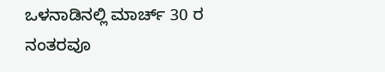ಒಳನಾಡಿನಲ್ಲಿ ಮಾರ್ಚ್ 30 ರ ನಂತರವೂ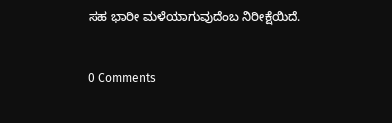ಸಹ ಭಾರೀ ಮಳೆಯಾಗುವುದೆಂಬ ನಿರೀಕ್ಷೆಯಿದೆ.


0 Comments